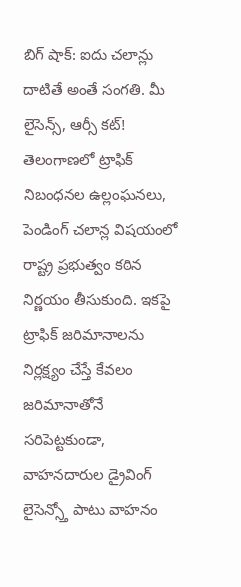బిగ్ షాక్: ఐదు చలాన్లు దాటితే అంతే సంగతి. మీ లైసెన్స్, ఆర్సీ కట్!
తెలంగాణలో ట్రాఫిక్ నిబంధనల ఉల్లంఘనలు, పెండింగ్ చలాన్ల విషయంలో రాష్ట్ర ప్రభుత్వం కఠిన నిర్ణయం తీసుకుంది. ఇకపై ట్రాఫిక్ జరిమానాలను నిర్లక్ష్యం చేస్తే కేవలం జరిమానాతోనే సరిపెట్టకుండా, వాహనదారుల డ్రైవింగ్ లైసెన్స్తో పాటు వాహనం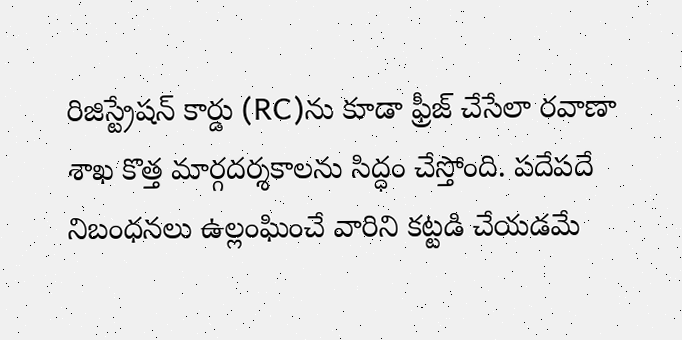రిజిస్ట్రేషన్ కార్డు (RC)ను కూడా ఫ్రీజ్ చేసేలా రవాణా శాఖ కొత్త మార్గదర్శకాలను సిద్ధం చేస్తోంది. పదేపదే నిబంధనలు ఉల్లంఘించే వారిని కట్టడి చేయడమే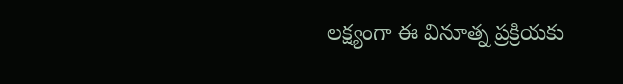లక్ష్యంగా ఈ వినూత్న ప్రక్రియకు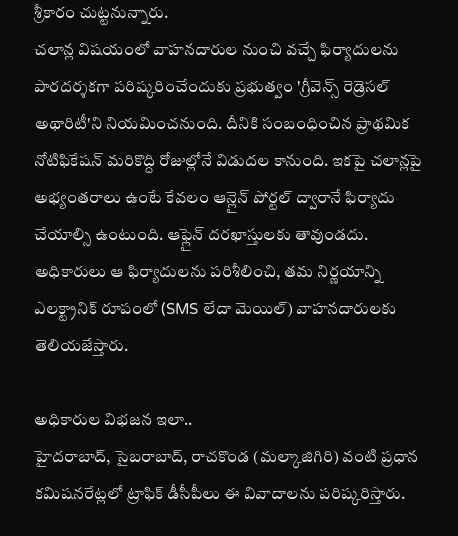శ్రీకారం చుట్టనున్నారు.
చలాన్ల విషయంలో వాహనదారుల నుంచి వచ్చే ఫిర్యాదులను పారదర్శకగా పరిష్కరించేందుకు ప్రభుత్వం 'గ్రీవెన్స్ రెడ్రెసల్ అథారిటీ'ని నియమించనుంది. దీనికి సంబంధించిన ప్రాథమిక నోటిఫికేషన్ మరికొద్ది రోజుల్లోనే విడుదల కానుంది. ఇకపై చలాన్లపై అభ్యంతరాలు ఉంటే కేవలం ఆన్లైన్ పోర్టల్ ద్వారానే ఫిర్యాదు చేయాల్సి ఉంటుంది. ఆఫ్లైన్ దరఖాస్తులకు తావుండదు. అధికారులు ఆ ఫిర్యాదులను పరిశీలించి, తమ నిర్ణయాన్ని ఎలక్ట్రానిక్ రూపంలో (SMS లేదా మెయిల్) వాహనదారులకు తెలియజేస్తారు.

అధికారుల విభజన ఇలా..
హైదరాబాద్, సైబరాబాద్, రాచకొండ (మల్కాజిగిరి) వంటి ప్రధాన కమిషనరేట్లలో ట్రాఫిక్ డీసీపీలు ఈ వివాదాలను పరిష్కరిస్తారు.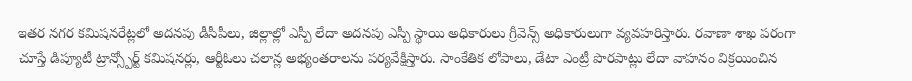ఇతర నగర కమిషనరేట్లలో అదనపు డీసీపీలు, జిల్లాల్లో ఎస్పీ లేదా అదనపు ఎస్పీ స్థాయి అధికారులు గ్రీవెన్స్ అధికారులుగా వ్యవహరిస్తారు. రవాణా శాఖ పరంగా చూస్తే డిప్యూటీ ట్రాన్స్పోర్ట్ కమిషనర్లు, ఆర్టీఓలు చలాన్ల అభ్యంతరాలను పర్యవేక్షిస్తారు. సాంకేతిక లోపాలు, డేటా ఎంట్రీ పొరపాట్లు లేదా వాహనం విక్రయించిన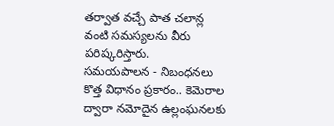తర్వాత వచ్చే పాత చలాన్ల వంటి సమస్యలను వీరు పరిష్కరిస్తారు.
సమయపాలన - నిబంధనలు
కొత్త విధానం ప్రకారం.. కెమెరాల ద్వారా నమోదైన ఉల్లంఘనలకు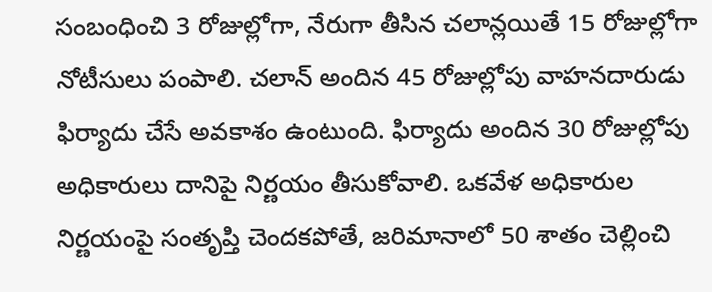సంబంధించి 3 రోజుల్లోగా, నేరుగా తీసిన చలాన్లయితే 15 రోజుల్లోగా నోటీసులు పంపాలి. చలాన్ అందిన 45 రోజుల్లోపు వాహనదారుడు ఫిర్యాదు చేసే అవకాశం ఉంటుంది. ఫిర్యాదు అందిన 30 రోజుల్లోపు అధికారులు దానిపై నిర్ణయం తీసుకోవాలి. ఒకవేళ అధికారుల నిర్ణయంపై సంతృప్తి చెందకపోతే, జరిమానాలో 50 శాతం చెల్లించి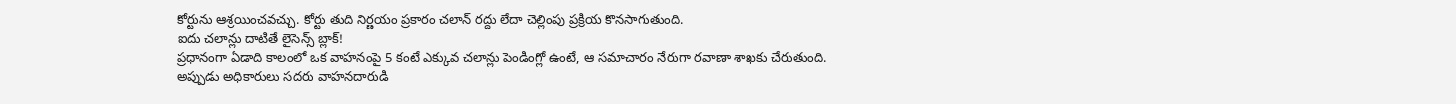కోర్టును ఆశ్రయించవచ్చు. కోర్టు తుది నిర్ణయం ప్రకారం చలాన్ రద్దు లేదా చెల్లింపు ప్రక్రియ కొనసాగుతుంది.
ఐదు చలాన్లు దాటితే లైసెన్స్ బ్లాక్!
ప్రధానంగా ఏడాది కాలంలో ఒక వాహనంపై 5 కంటే ఎక్కువ చలాన్లు పెండింగ్లో ఉంటే, ఆ సమాచారం నేరుగా రవాణా శాఖకు చేరుతుంది. అప్పుడు అధికారులు సదరు వాహనదారుడి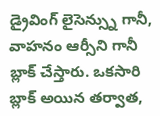డ్రైవింగ్ లైసెన్స్ను గానీ, వాహనం ఆర్సీని గానీ బ్లాక్ చేస్తారు. ఒకసారి బ్లాక్ అయిన తర్వాత,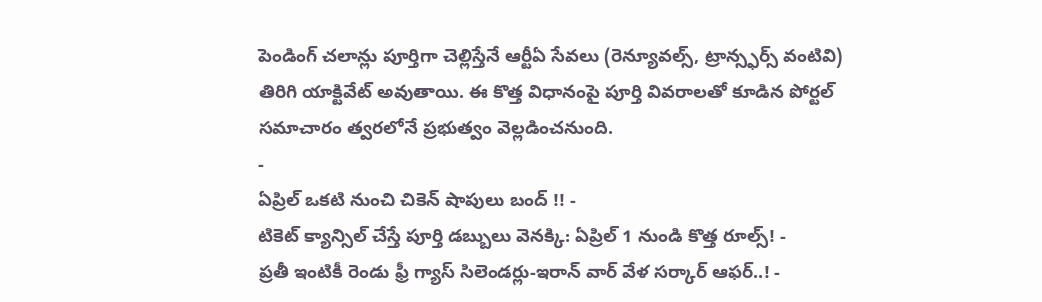పెండింగ్ చలాన్లు పూర్తిగా చెల్లిస్తేనే ఆర్టీఏ సేవలు (రెన్యూవల్స్, ట్రాన్స్ఫర్స్ వంటివి) తిరిగి యాక్టివేట్ అవుతాయి. ఈ కొత్త విధానంపై పూర్తి వివరాలతో కూడిన పోర్టల్ సమాచారం త్వరలోనే ప్రభుత్వం వెల్లడించనుంది.
-
ఏప్రిల్ ఒకటి నుంచి చికెన్ షాపులు బంద్ !! -
టికెట్ క్యాన్సిల్ చేస్తే పూర్తి డబ్బులు వెనక్కి: ఏప్రిల్ 1 నుండి కొత్త రూల్స్! -
ప్రతీ ఇంటికీ రెండు ఫ్రీ గ్యాస్ సిలెండర్లు-ఇరాన్ వార్ వేళ సర్కార్ ఆఫర్..! -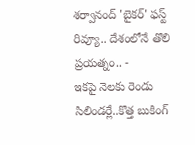శర్వానంద్ 'బైకర్' ఫస్ట్ రివ్యూ.. దేశంలోనే తొలి ప్రయత్నం.. -
ఇకపై నెలకు రెండు సిలిండర్లే..కొత్త బుకింగ్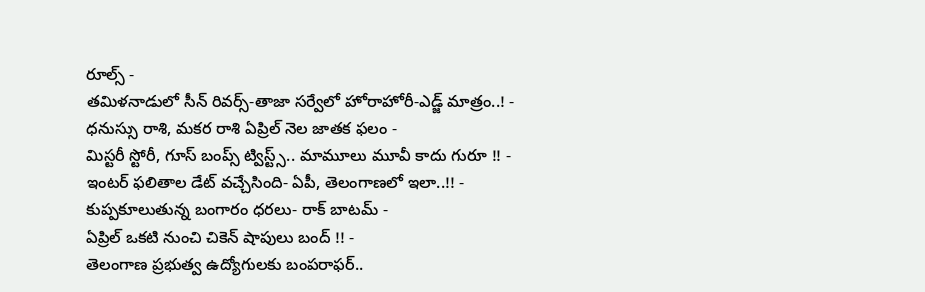రూల్స్ -
తమిళనాడులో సీన్ రివర్స్-తాజా సర్వేలో హోరాహోరీ-ఎడ్జ్ మాత్రం..! -
ధనుస్సు రాశి, మకర రాశి ఏప్రిల్ నెల జాతక ఫలం -
మిస్టరీ స్టోరీ, గూస్ బంప్స్ ట్విస్ట్స్.. మామూలు మూవీ కాదు గురూ !! -
ఇంటర్ ఫలితాల డేట్ వచ్చేసింది- ఏపీ, తెలంగాణలో ఇలా..!! -
కుప్పకూలుతున్న బంగారం ధరలు- రాక్ బాటమ్ -
ఏప్రిల్ ఒకటి నుంచి చికెన్ షాపులు బంద్ !! -
తెలంగాణ ప్రభుత్వ ఉద్యోగులకు బంపరాఫర్..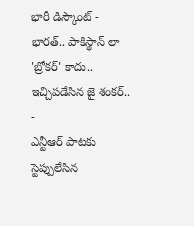భారీ డిస్కౌంట్ -
భారత్.. పాకిస్థాన్ లా 'బ్రోకర్' కాదు.. ఇచ్చిపడేసిన జై శంకర్.. -
ఎన్టీఆర్ పాటకు స్టెప్పులేసిన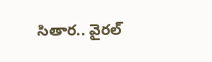సితార.. వైరల్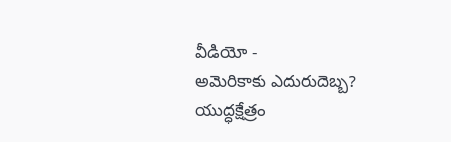వీడియో -
అమెరికాకు ఎదురుదెబ్బ? యుద్ధక్షేత్రం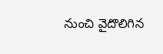నుంచి వైదొలిగిన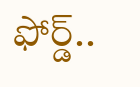ఫోర్డ్..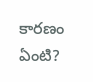కారణం ఏంటి?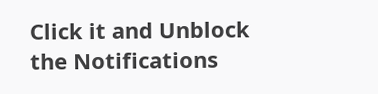Click it and Unblock the Notifications